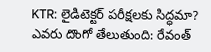KTR: లైడిటెక్టర్ పరీక్షలకు సిద్ధమా? ఎవరు దొంగో తేలుతుంది: రేవంత్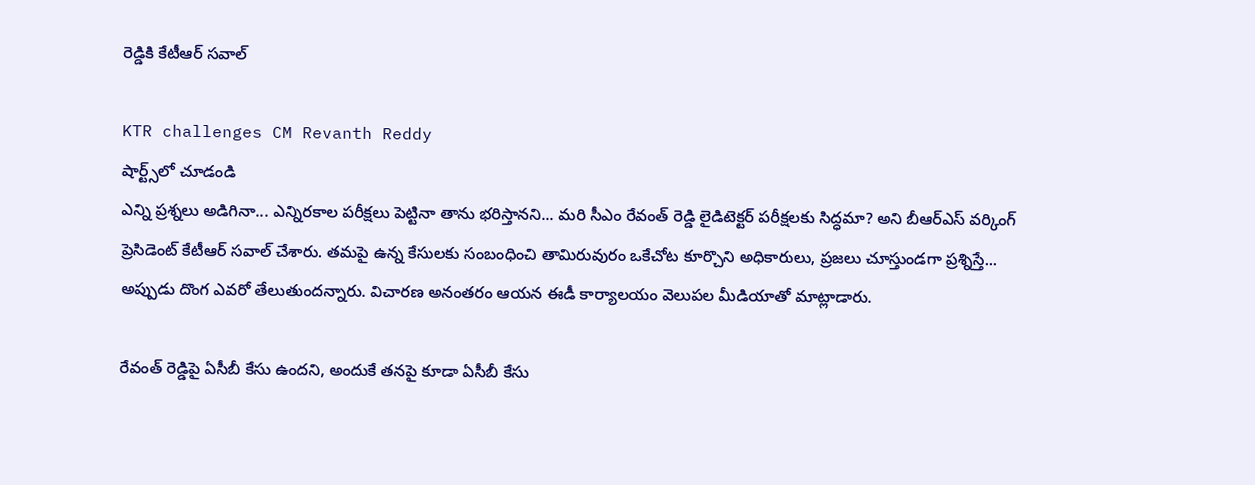రెడ్డికి కేటీఆర్ సవాల్

KTR challenges CM Revanth Reddy
షార్ట్స్‌లో చూడండి
ఎన్ని ప్రశ్నలు అడిగినా... ఎన్నిరకాల పరీక్షలు పెట్టినా తాను భరిస్తానని... మరి సీఎం రేవంత్ రెడ్డి లైడిటెక్టర్ పరీక్షలకు సిద్ధమా? అని బీఆర్ఎస్ వర్కింగ్ ప్రెసిడెంట్ కేటీఆర్ సవాల్ చేశారు. తమపై ఉన్న కేసులకు సంబంధించి తామిరువురం ఒకేచోట కూర్చొని అధికారులు, ప్రజలు చూస్తుండగా ప్రశ్నిస్తే... అప్పుడు దొంగ ఎవరో తేలుతుందన్నారు. విచారణ అనంతరం ఆయన ఈడీ కార్యాలయం వెలుపల మీడియాతో మాట్లాడారు.

రేవంత్ రెడ్డిపై ఏసీబీ కేసు ఉందని, అందుకే తనపై కూడా ఏసీబీ కేసు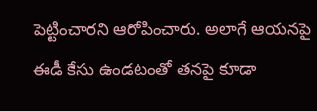పెట్టించారని ఆరోపించారు. అలాగే ఆయనపై ఈడీ కేసు ఉండటంతో తనపై కూడా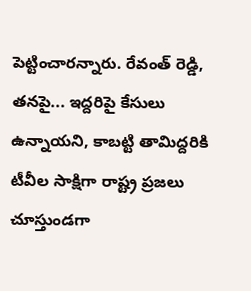పెట్టించారన్నారు. రేవంత్ రెడ్డి, తనపై... ఇద్దరిపై కేసులు ఉన్నాయని, కాబట్టి తామిద్దరికి టీవీల సాక్షిగా రాష్ట్ర ప్రజలు చూస్తుండగా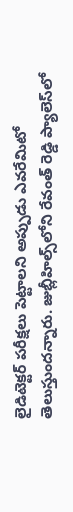లైడిటెక్టర్ పరీక్షలు పెట్టాలని అప్పుడు ఎవరేమిటో తెలుస్తుందన్నారు. జుబ్లీహిల్స్‌లోని రేవంత్ రెడ్డి ప్యాలెస్‌లో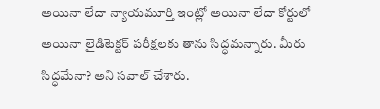అయినా లేదా న్యాయమూర్తి ఇంట్లో అయినా లేదా కోర్టులో అయినా లైడిటెక్టర్ పరీక్షలకు తాను సిద్ధమన్నారు. మీరు సిద్ధమేనా? అని సవాల్ చేశారు.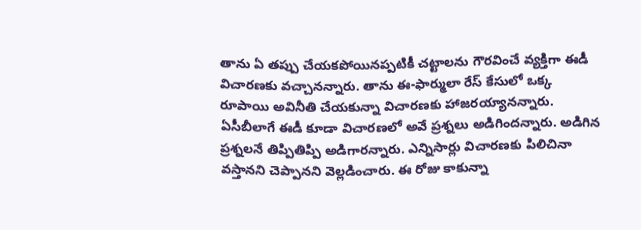తాను ఏ తప్పు చేయకపోయినప్పటికీ చట్టాలను గౌరవించే వ్యక్తిగా ఈడీ విచారణకు వచ్చానన్నారు. తాను ఈ-ఫార్ములా రేస్ కేసులో ఒక్క రూపాయి అవినీతి చేయకున్నా విచారణకు హాజరయ్యానన్నారు. ఏసీబీలాగే ఈడీ కూడా విచారణలో అవే ప్రశ్నలు అడిగిందన్నారు. అడిగిన ప్రశ్నలనే తిప్పితిప్పి అడిగారన్నారు. ఎన్నిసార్లు విచారణకు పిలిచినా వస్తానని చెప్పానని వెల్లడించారు. ఈ రోజు కాకున్నా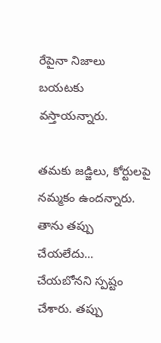రేపైనా నిజాలు బయటకు వస్తాయన్నారు.

తమకు జడ్జిలు, కోర్టులపై నమ్మకం ఉందన్నారు. తాను తప్పు చేయలేదు... చేయబోనని స్పష్టం చేశారు. తప్పు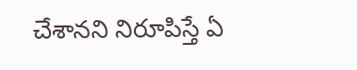చేశానని నిరూపిస్తే ఏ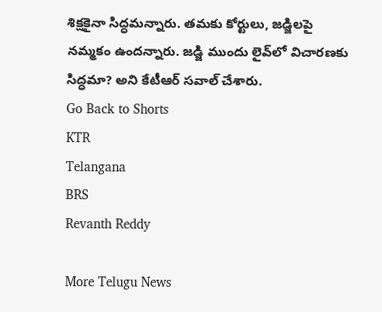శిక్షకైనా సిద్ధమన్నారు. తమకు కోర్టులు, జడ్జిలపై నమ్మకం ఉందన్నారు. జడ్జి ముందు లైవ్‌లో విచారణకు సిద్ధమా? అని కేటీఆర్ సవాల్ చేశారు.
Go Back to Shorts
KTR
Telangana
BRS
Revanth Reddy

More Telugu News